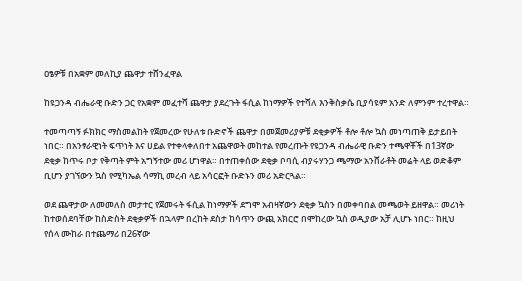ዐፄዎቹ በአቋም መለኪያ ጨዋታ ተሸንፈዋል

ከዩጋንዳ ብሔራዊ ቡድን ጋር የአቋም መፈተሻ ጨዋታ ያደረጉት ፋሲል ከነማዎች የተሻለ እንቅስቃሴ ቢያሳዩም አንድ ለምንም ተረተዋል።

ተመጣጣኝ ፉክክር ማስመልከት የጀመረው የሁለቱ ቡድኖች ጨዋታ በመጀመሪያዎቹ ደቂቃዎች ቶሎ ቶሎ ኳስ መነጣጠቅ ይታይበት ነበር። በአንፃራዊነት ፍጥነት እና ሀይል የተቀላቀለበተ አጨዋወት መከተል የመረጡት የዩጋንዳ ብሔራዊ ቡድን ተጫዋቾች በ13ኛው ደቂቃ ከጥሩ ቦታ የቅጣት ምት አግኝተው መሪ ሆነዋል። በተጠቀሰው ደቂቃ ቦባሲ ብያሩሃንጋ ጫማው አንሸራቶት መሬት ላይ ወድቆም ቢሆን ያገኘውን ኳስ የሚካኤል ሳማኪ መረብ ላይ አሳርፎት ቡድኑን መሪ አድርጓል።

ወደ ጨዋታው ለመመለስ መታተር የጀመሩት ፋሲል ከነማዎች ደግሞ አብዛኛውን ደቂቃ ኳስን በመቀባበል መጫወት ይዘዋል። መሪነት ከተወሰደባቸው ከስድስት ደቂቃዎች በኋላም በረከት ደስታ ከሳጥን ውጪ አክርሮ በሞከረው ኳስ ወዲያው አቻ ሊሆኑ ነበር። ከዚህ የሰላ ሙከራ በተጨማሪ በ26ኛው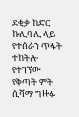ደቂቃ ከድር ኩሊባሊ ላይ የተሰራን ጥፋት ተከትሎ የተገኘው የቅጣት ምት ሲሻማ ግዙፉ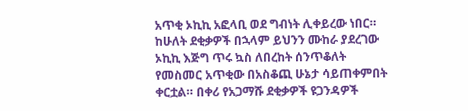አጥቂ ኦኪኪ አፎላቢ ወደ ግብነት ሊቀይረው ነበር። ከሁለት ደቂቃዎች በኋላም ይህንን ሙከራ ያደረገው ኦኪኪ እጅግ ጥሩ ኳስ ለበረከት ሰንጥቆለት የመስመር አጥቂው በአስቆጪ ሁኔታ ሳይጠቀምበት ቀርቷል። በቀሪ የአጋማሹ ደቂቃዎች ዩጋንዳዎች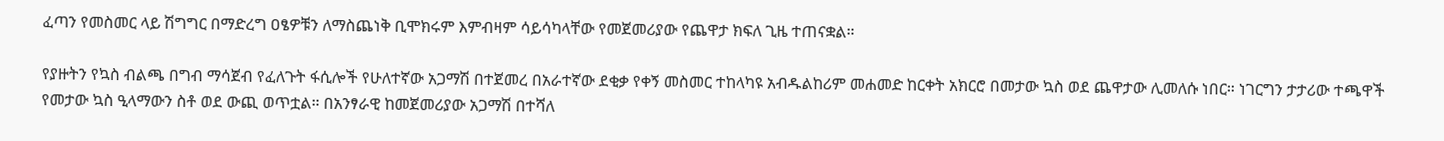ፈጣን የመስመር ላይ ሽግግር በማድረግ ዐፄዎቹን ለማስጨነቅ ቢሞክሩም እምብዛም ሳይሳካላቸው የመጀመሪያው የጨዋታ ክፍለ ጊዜ ተጠናቋል።

የያዙትን የኳስ ብልጫ በግብ ማሳጀብ የፈለጉት ፋሲሎች የሁለተኛው አጋማሽ በተጀመረ በአራተኛው ደቂቃ የቀኝ መስመር ተከላካዩ አብዱልከሪም መሐመድ ከርቀት አክርሮ በመታው ኳስ ወደ ጨዋታው ሊመለሱ ነበር። ነገርግን ታታሪው ተጫዋች የመታው ኳስ ዒላማውን ስቶ ወደ ውጪ ወጥቷል። በአንፃራዊ ከመጀመሪያው አጋማሽ በተሻለ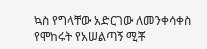ኳስ የግላቸው አድርገው ለመንቀሳቀስ የሞከሩት የአሠልጣኝ ሚቾ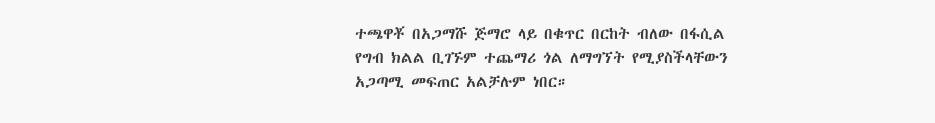ተጫዋቾ በአጋማሹ ጅማሮ ላይ በቁጥር በርከት ብለው በፋሲል የግብ ክልል ቢገኙም ተጨማሪ ጎል ለማግኘት የሚያስችላቸውን አጋጣሚ መፍጠር አልቻሉም ነበር።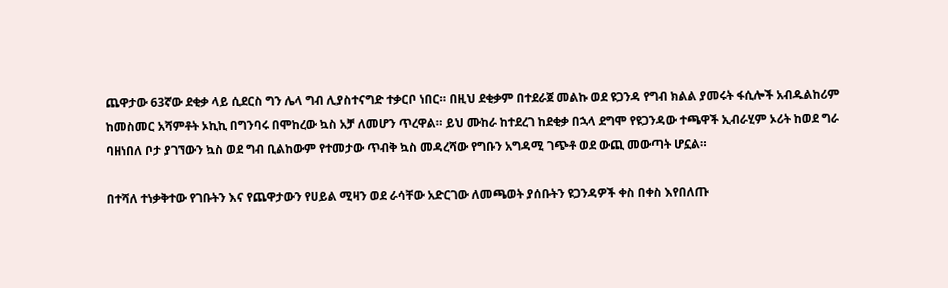ጨዋታው 63ኛው ደቂቃ ላይ ሲደርስ ግን ሌላ ግብ ሊያስተናግድ ተቃርቦ ነበር። በዚህ ደቂቃም በተደራጀ መልኩ ወደ ዩጋንዳ የግብ ክልል ያመሩት ፋሲሎች አብዱልከሪም ከመስመር አሻምቶት ኦኪኪ በግንባሩ በሞከረው ኳስ አቻ ለመሆን ጥረዋል። ይህ ሙከራ ከተደረገ ከደቂቃ በኋላ ደግሞ የዩጋንዳው ተጫዋች ኢብራሂም ኦሪት ከወደ ግራ ባዘነበለ ቦታ ያገኘውን ኳስ ወደ ግብ ቢልከውም የተመታው ጥብቅ ኳስ መዳረሻው የግቡን አግዳሚ ገጭቶ ወደ ውጪ መውጣት ሆኗል።

በተሻለ ተነቃቅተው የገቡትን እና የጨዋታውን የሀይል ሚዛን ወደ ራሳቸው አድርገው ለመጫወት ያሰቡትን ዩጋንዳዎች ቀስ በቀስ እየበለጡ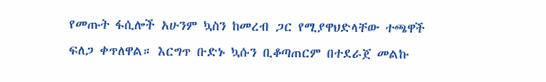የመጡት ፋሲሎች አሁንም ኳስን ከመረብ ጋር የሚያዋህድላቸው ተጫዋች ፍለጋ ቀጥለዋል። እርግጥ ቡድኑ ኳሱን ቢቆጣጠርም በተደራጀ መልኩ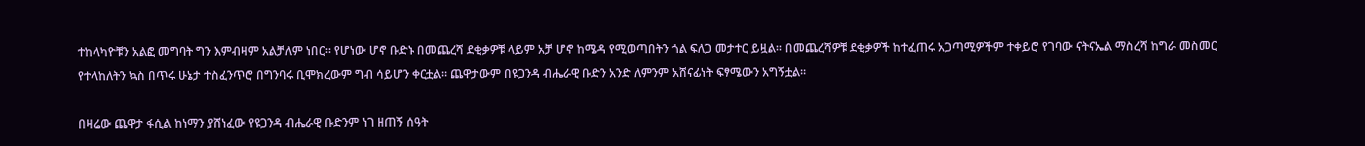ተከላካዮቹን አልፎ መግባት ግን እምብዛም አልቻለም ነበር። የሆነው ሆኖ ቡድኑ በመጨረሻ ደቂቃዎቹ ላይም አቻ ሆኖ ከሜዳ የሚወጣበትን ጎል ፍለጋ መታተር ይዟል። በመጨረሻዎቹ ደቂቃዎች ከተፈጠሩ አጋጣሚዎችም ተቀይሮ የገባው ናትናኤል ማስረሻ ከግራ መስመር የተላከለትን ኳስ በጥሩ ሁኔታ ተስፈንጥሮ በግንባሩ ቢሞክረውም ግብ ሳይሆን ቀርቷል። ጨዋታውም በዩጋንዳ ብሔራዊ ቡድን አንድ ለምንም አሸናፊነት ፍፃሜውን አግኝቷል።

በዛሬው ጨዋታ ፋሲል ከነማን ያሸነፈው የዩጋንዳ ብሔራዊ ቡድንም ነገ ዘጠኝ ሰዓት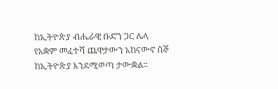ከኢትዮጵያ ብሔራዊ ቡድን ጋር ሌላ የአቋም መፈተሻ ጨዋታውን አከናውኖ ሰኞ ከኢትዮጵያ እንደሚወጣ ታውቋል።